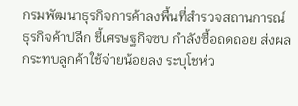กรมพัฒนาธุรกิจการค้าลงพื้นที่สำรวจสถานการณ์ธุรกิจค้าปลีก ชี้เศรษฐกิจซบ กำลังซื้อถดถอย ส่งผลกระทบลูกค้าใช้จ่ายน้อยลง ระบุโชห่ว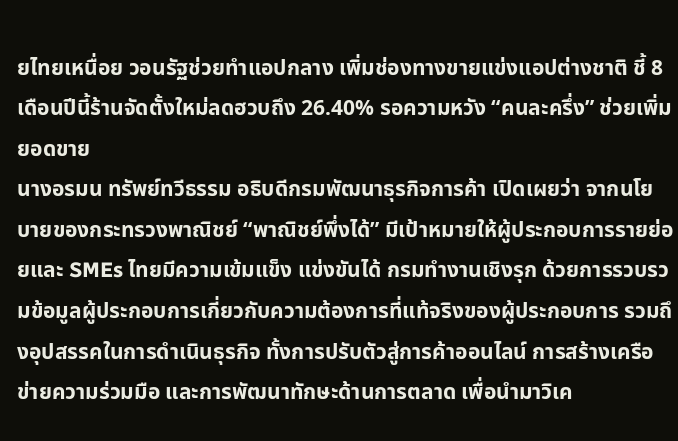ยไทยเหนื่อย วอนรัฐช่วยทำแอปกลาง เพิ่มช่องทางขายแข่งแอปต่างชาติ ชี้ 8 เดือนปีนี้ร้านจัดตั้งใหม่ลดฮวบถึง 26.40% รอความหวัง “คนละครึ่ง” ช่วยเพิ่มยอดขาย
นางอรมน ทรัพย์ทวีธรรม อธิบดีกรมพัฒนาธุรกิจการค้า เปิดเผยว่า จากนโยบายของกระทรวงพาณิชย์ “พาณิชย์พึ่งได้” มีเป้าหมายให้ผู้ประกอบการรายย่อยและ SMEs ไทยมีความเข้มแข็ง แข่งขันได้ กรมทำงานเชิงรุก ด้วยการรวบรวมข้อมูลผู้ประกอบการเกี่ยวกับความต้องการที่แท้จริงของผู้ประกอบการ รวมถึงอุปสรรคในการดำเนินธุรกิจ ทั้งการปรับตัวสู่การค้าออนไลน์ การสร้างเครือข่ายความร่วมมือ และการพัฒนาทักษะด้านการตลาด เพื่อนำมาวิเค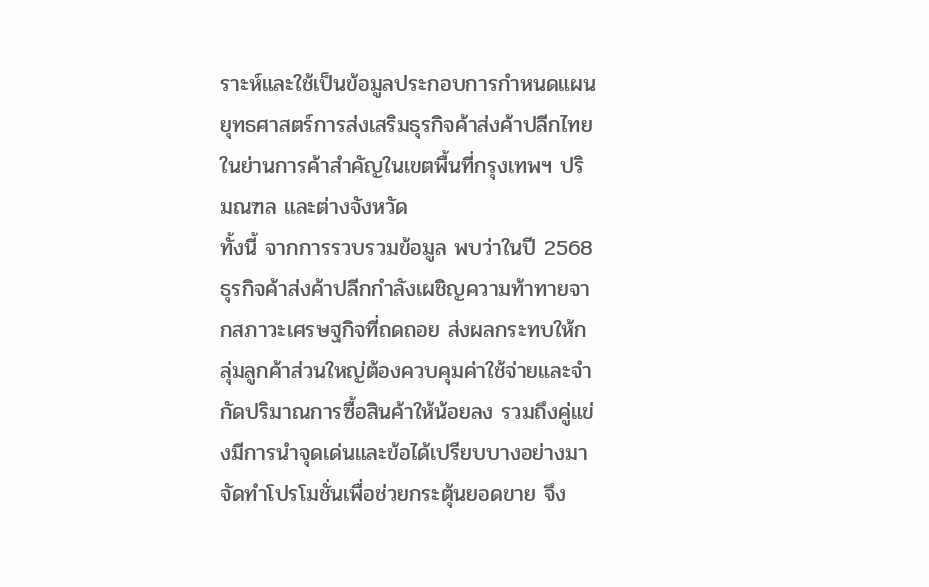ราะห์และใช้เป็นข้อมูลประกอบการกำหนดแผนยุทธศาสตร์การส่งเสริมธุรกิจค้าส่งค้าปลีกไทยในย่านการค้าสำคัญในเขตพื้นที่กรุงเทพฯ ปริมณฑล และต่างจังหวัด
ทั้งนี้ จากการรวบรวมข้อมูล พบว่าในปี 2568 ธุรกิจค้าส่งค้าปลีกกำลังเผชิญความท้าทายจากสภาวะเศรษฐกิจที่ถดถอย ส่งผลกระทบให้กลุ่มลูกค้าส่วนใหญ่ต้องควบคุมค่าใช้จ่ายและจำกัดปริมาณการซื้อสินค้าให้น้อยลง รวมถึงคู่แข่งมีการนำจุดเด่นและข้อได้เปรียบบางอย่างมาจัดทำโปรโมชั่นเพื่อช่วยกระตุ้นยอดขาย จึง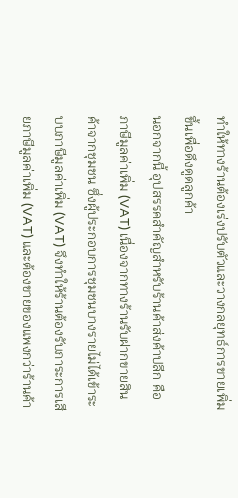ทำให้ทางร้านต้องเร่งปรับตัวและวางกลยุทธ์การขายเพิ่มขึ้นเพื่อดึงดูดลูกค้า
นอกจากนี้ อุปสรรคสำคัญสำหรับร้านค้าส่งค้าปลีก คือภาษีมูลค่าเพิ่ม (VAT) เนื่องจากทางร้านรับฝากขายสินค้าจากชุมชน ซึ่งผู้ประกอบการชุมชนบางรายไม่ได้เข้าระบบภาษีมูลค่าเพิ่ม (VAT) จึงทำให้ร้านต้องรับภาระการเสียภาษีมูลค่าเพิ่ม (VAT) และต้องขายของแพงกว่าร้านค้า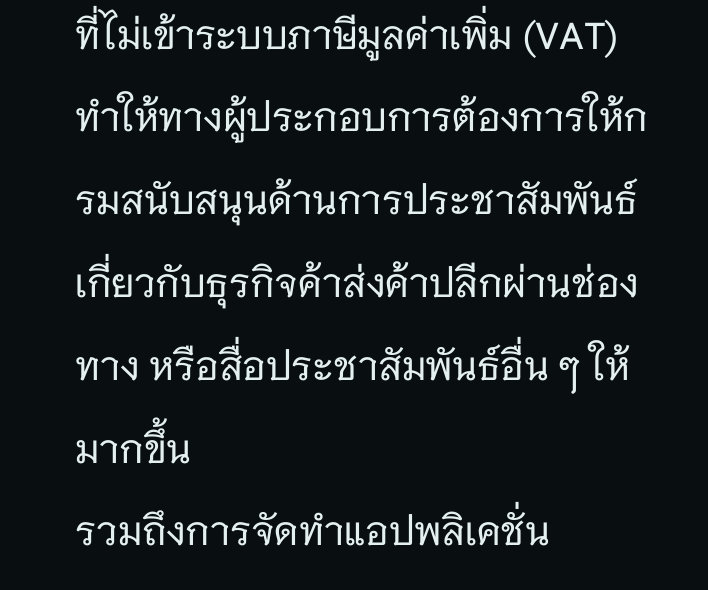ที่ไม่เข้าระบบภาษีมูลค่าเพิ่ม (VAT) ทำให้ทางผู้ประกอบการต้องการให้กรมสนับสนุนด้านการประชาสัมพันธ์เกี่ยวกับธุรกิจค้าส่งค้าปลีกผ่านช่องทาง หรือสื่อประชาสัมพันธ์อื่น ๆ ให้มากขึ้น
รวมถึงการจัดทำแอปพลิเคชั่น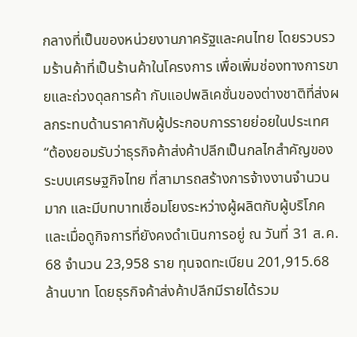กลางที่เป็นของหน่วยงานภาครัฐและคนไทย โดยรวบรวมร้านค้าที่เป็นร้านค้าในโครงการ เพื่อเพิ่มช่องทางการขายและถ่วงดุลการค้า กับแอปพลิเคชั่นของต่างชาติที่ส่งผลกระทบด้านราคากับผู้ประกอบการรายย่อยในประเทศ
“ต้องยอมรับว่าธุรกิจค้าส่งค้าปลีกเป็นกลไกสำคัญของระบบเศรษฐกิจไทย ที่สามารถสร้างการจ้างงานจำนวนมาก และมีบทบาทเชื่อมโยงระหว่างผู้ผลิตกับผู้บริโภค และเมื่อดูกิจการที่ยังคงดำเนินการอยู่ ณ วันที่ 31 ส.ค. 68 จำนวน 23,958 ราย ทุนจดทะเบียน 201,915.68 ล้านบาท โดยธุรกิจค้าส่งค้าปลีกมีรายได้รวม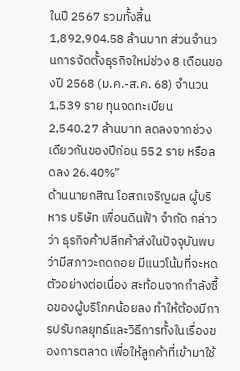ในปี 2567 รวมทั้งสิ้น 1,892,904.58 ล้านบาท ส่วนจำนวนการจัดตั้งธุรกิจใหม่ช่วง 8 เดือนของปี 2568 (ม.ค.-ส.ค. 68) จำนวน 1,539 ราย ทุนจดทะเบียน 2,540.27 ล้านบาท ลดลงจากช่วงเดียวกันของปีก่อน 552 ราย หรือลดลง 26.40%”
ด้านนายกสิณ โอสถเจริญผล ผู้บริหาร บริษัท เพื่อนดินฟ้า จำกัด กล่าวว่า ธุรกิจค้าปลีกค้าส่งในปัจจุบันพบว่ามีสภาวะถดถอย มีแนวโน้มที่จะหดตัวอย่างต่อเนื่อง สะท้อนจากกำลังซื้อของผู้บริโภคน้อยลง ทำให้ต้องมีการปรับกลยุทธ์และวิธีการทั้งในเรื่องของการตลาด เพื่อให้ลูกค้าที่เข้ามาใช้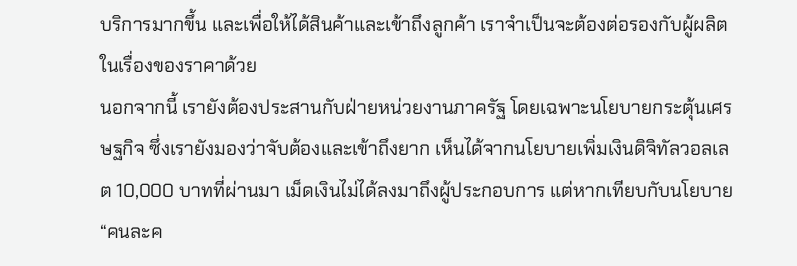บริการมากขึ้น และเพื่อให้ได้สินค้าและเข้าถึงลูกค้า เราจำเป็นจะต้องต่อรองกับผู้ผลิตในเรื่องของราคาด้วย
นอกจากนี้ เรายังต้องประสานกับฝ่ายหน่วยงานภาครัฐ โดยเฉพาะนโยบายกระตุ้นเศรษฐกิจ ซึ่งเรายังมองว่าจับต้องและเข้าถึงยาก เห็นได้จากนโยบายเพิ่มเงินดิจิทัลวอลเลต 10,000 บาทที่ผ่านมา เม็ดเงินไม่ได้ลงมาถึงผู้ประกอบการ แต่หากเทียบกับนโยบาย “คนละค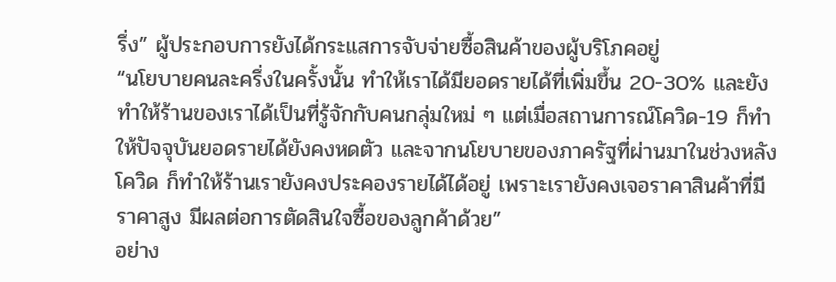รึ่ง” ผู้ประกอบการยังได้กระแสการจับจ่ายซื้อสินค้าของผู้บริโภคอยู่
“นโยบายคนละครึ่งในครั้งนั้น ทำให้เราได้มียอดรายได้ที่เพิ่มขึ้น 20-30% และยังทำให้ร้านของเราได้เป็นที่รู้จักกับคนกลุ่มใหม่ ๆ แต่เมื่อสถานการณ์โควิด-19 ก็ทำให้ปัจจุบันยอดรายได้ยังคงหดตัว และจากนโยบายของภาครัฐที่ผ่านมาในช่วงหลังโควิด ก็ทำให้ร้านเรายังคงประคองรายได้ได้อยู่ เพราะเรายังคงเจอราคาสินค้าที่มีราคาสูง มีผลต่อการตัดสินใจซื้อของลูกค้าด้วย”
อย่าง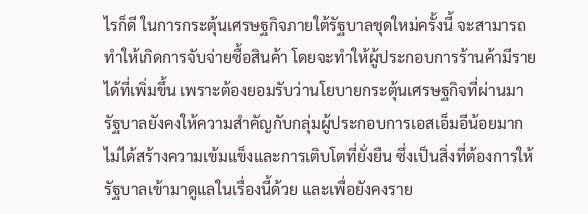ไรก็ดี ในการกระตุ้นเศรษฐกิจภายใต้รัฐบาลชุดใหม่ครั้งนี้ จะสามารถทำให้เกิดการจับจ่ายซื้อสินค้า โดยจะทำให้ผู้ประกอบการร้านค้ามีรายได้ที่เพิ่มขึ้น เพราะต้องยอมรับว่านโยบายกระตุ้นเศรษฐกิจที่ผ่านมา รัฐบาลยังคงให้ความสำคัญกับกลุ่มผู้ประกอบการเอสเอ็มอีน้อยมาก ไม่ได้สร้างความเข้มแข็งและการเติบโตที่ยั่งยืน ซึ่งเป็นสิ่งที่ต้องการให้รัฐบาลเข้ามาดูแลในเรื่องนี้ด้วย และเพื่อยังคงราย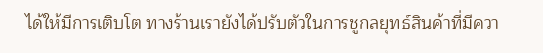ได้ให้มีการเติบโต ทางร้านเรายังได้ปรับตัวในการชูกลยุทธ์สินค้าที่มีควา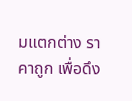มแตกต่าง ราคาถูก เพื่อดึง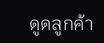ดูดลูกค้า